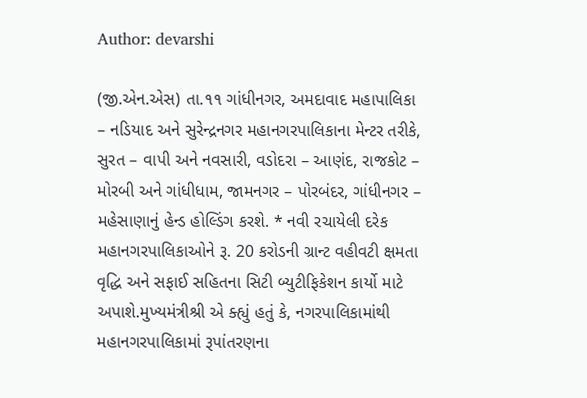Author: devarshi

(જી.એન.એસ) તા.૧૧ ગાંધીનગર, અમદાવાદ મહાપાલિકા – નડિયાદ અને સુરેન્દ્રનગર મહાનગરપાલિકાના મેન્ટર તરીકે, સુરત – વાપી અને નવસારી, વડોદરા – આણંદ, રાજકોટ – મોરબી અને ગાંધીધામ, જામનગર – પોરબંદર, ગાંધીનગર – મહેસાણાનું હેન્ડ હોલ્ડિંગ કરશે. * નવી રચાયેલી દરેક મહાનગરપાલિકાઓને રૂ. 20 કરોડની ગ્રાન્ટ વહીવટી ક્ષમતા વૃદ્ધિ અને સફાઈ સહિતના સિટી બ્યુટીફિકેશન કાર્યો માટે અપાશે.મુખ્યમંત્રીશ્રી એ ક્હ્યું હતું કે, નગરપાલિકામાંથી મહાનગરપાલિકામાં રૂપાંતરણના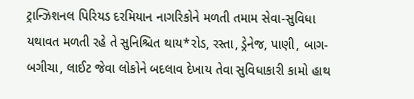ટ્રાન્ઝિશનલ પિરિયડ દરમિયાન નાગરિકોને મળતી તમામ સેવા-સુવિધા યથાવત મળતી રહે તે સુનિશ્ચિત થાય*રોડ, રસ્તા, ડ્રેનેજ, પાણી, બાગ-બગીચા, લાઈટ જેવા લોકોને બદલાવ દેખાય તેવા સુવિધાકારી કામો હાથ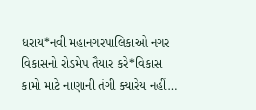ધરાય*નવી મહાનગરપાલિકાઓ નગર વિકાસનો રોડમેપ તૈયાર કરે*વિકાસ કામો માટે નાણાની તંગી ક્યારેય નહીં…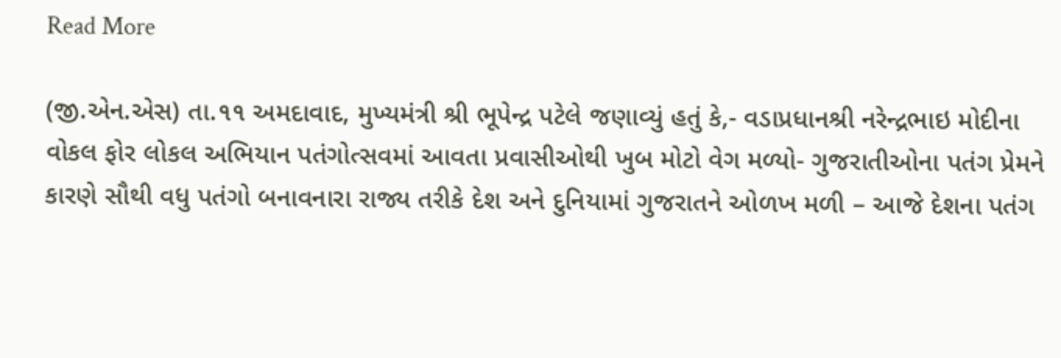Read More

(જી.એન.એસ) તા.૧૧ અમદાવાદ, મુખ્યમંત્રી શ્રી ભૂપેન્દ્ર પટેલે જણાવ્યું હતું કે,- વડાપ્રધાનશ્રી નરેન્દ્રભાઇ મોદીના વોકલ ફોર લોકલ અભિયાન પતંગોત્સવમાં આવતા પ્રવાસીઓથી ખુબ મોટો વેગ મળ્યો- ગુજરાતીઓના પતંગ પ્રેમને કારણે સૌથી વધુ પતંગો બનાવનારા રાજ્ય તરીકે દેશ અને દુનિયામાં ગુજરાતને ઓળખ મળી – આજે દેશના પતંગ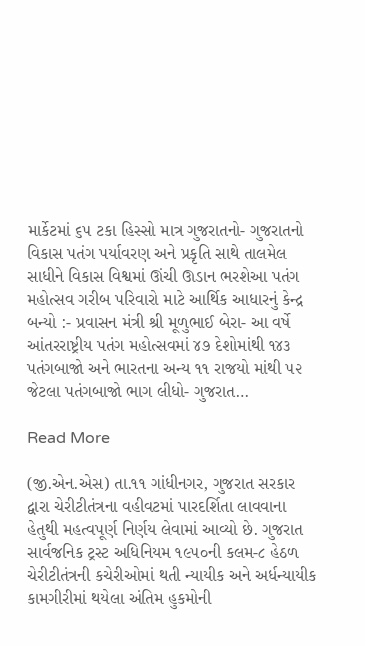માર્કેટમાં ૬૫ ટકા હિસ્સો માત્ર ગુજરાતનો- ગુજરાતનો વિકાસ પતંગ પર્યાવરણ અને પ્રકૃતિ સાથે તાલમેલ સાધીને વિકાસ વિશ્વમાં ઊંચી ઊડાન ભરશેઆ પતંગ મહોત્સવ ગરીબ પરિવારો માટે આર્થિક આધારનું કેન્દ્ર બન્યો :- પ્રવાસન મંત્રી શ્રી મૂળુભાઈ બેરા- આ વર્ષે આંતરરાષ્ટ્રીય પતંગ મહોત્સવમાં ૪૭ દેશોમાંથી ૧૪૩ પતંગબાજો અને ભારતના અન્ય ૧૧ રાજયો માંથી ૫૨ જેટલા પતંગબાજો ભાગ લીધો- ગુજરાત…

Read More

(જી.એન.એસ) તા.૧૧ ગાંધીનગર, ગુજરાત સરકાર દ્વારા ચેરીટીતંત્રના વહીવટમાં પારદર્શિતા લાવવાના હેતુથી મહત્વપૂર્ણ નિર્ણય લેવામાં આવ્યો છે. ગુજરાત સાર્વજનિક ટ્રસ્ટ અધિનિયમ ૧૯૫૦ની કલમ-૮ હેઠળ ચેરીટીતંત્રની કચેરીઓમાં થતી ન્યાયીક અને અર્ધન્યાયીક કામગીરીમાં થયેલા અંતિમ હુકમોની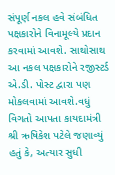સંપૂર્ણ નકલ હવે સંબંધિત પક્ષકારોને વિનામૂલ્યે પ્રદાન કરવામાં આવશે. સાથોસાથ આ નકલ પક્ષકારોને રજીસ્ટર્ડ એ.ડી. પોસ્ટ દ્વારા પણ મોકલવામાં આવશે.વધું વિગતો આપતા કાયદામંત્રી શ્રી ઋષિકેશ પટેલે જણાવ્યું હતું કે, અત્યાર સુધી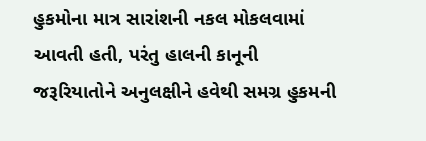હુકમોના માત્ર સારાંશની નકલ મોકલવામાં આવતી હતી, પરંતુ હાલની કાનૂની જરૂરિયાતોને અનુલક્ષીને હવેથી સમગ્ર હુકમની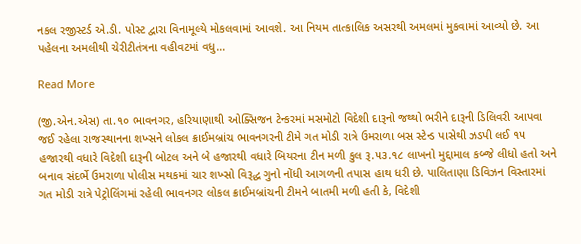નકલ રજીસ્ટર્ડ એ.ડી. પોસ્ટ દ્વારા વિનામૂલ્યે મોકલવામાં આવશે. આ નિયમ તાત્કાલિક અસરથી અમલમાં મુકવામાં આવ્યો છે. આ પહેલના અમલીથી ચેરીટીતંત્રના વહીવટમાં વધુ…

Read More

(જી.એન.એસ) તા.૧૦ ભાવનગર, હરિયાણાથી ઓક્સિજન ટેન્કરમાં મસમોટો વિદેશી દારૂનો જથ્થો ભરીને દારૂની ડિલિવરી આપવા જઈ રહેલા રાજસ્થાનના શખ્સને લોકલ ક્રાઈમબ્રાંચ ભાવનગરની ટીમે ગત મોડી રાત્રે ઉમરાળા બસ સ્ટેન્ડ પાસેથી ઝડપી લઈ ૧૫ હજારથી વધારે વિદેશી દારૂની બોટલ અને બે હજારથી વધારે બિયરના ટીન મળી કુલ રૂ.૫૩.૧૮ લાખનો મુદ્દામાલ કબ્જે લીધો હતો અને બનાવ સંદર્ભે ઉમરાળા પોલીસ મથકમાં ચાર શખ્સો વિરૂદ્ધ ગુનો નોંધી આગળની તપાસ હાથ ધરી છે. પાલિતાણા ડિવિઝન વિસ્તારમાં ગત મોડી રાત્રે પેટ્રોલિંગમાં રહેલી ભાવનગર લોકલ ક્રાઈમબ્રાંચની ટીમને બાતમી મળી હતી કે, વિદેશી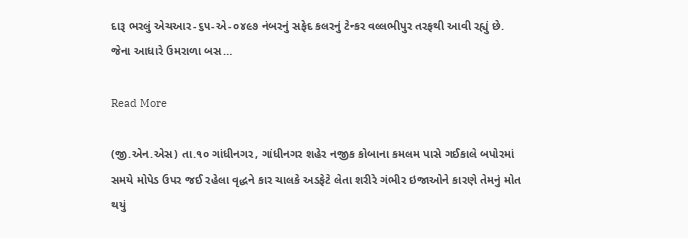દારૂ ભરલું એચઆર-૬૫-એ-૦૪૯૭ નંબરનું સફેદ કલરનું ટેન્કર વલ્લભીપુર તરફથી આવી રહ્યું છે. જેના આધારે ઉમરાળા બસ…

Read More

(જી.એન.એસ) તા.૧૦ ગાંધીનગર, ગાંધીનગર શહેર નજીક કોબાના કમલમ પાસે ગઈકાલે બપોરમાં સમયે મોપેડ ઉપર જઈ રહેલા વૃદ્ધને કાર ચાલકે અડફેટે લેતા શરીરે ગંભીર ઇજાઓને કારણે તેમનું મોત થયું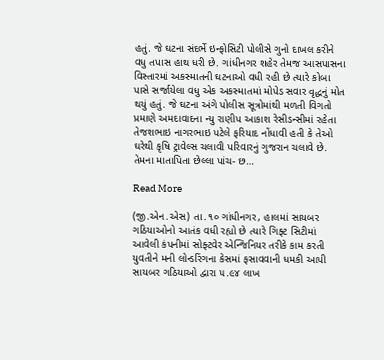હતું. જે ઘટના સંદર્ભે ઇન્ફોસિટી પોલીસે ગુનો દાખલ કરીને વધુ તપાસ હાથ ધરી છે. ગાંધીનગર શહેર તેમજ આસપાસના વિસ્તારમાં અકસ્માતની ઘટનાઓ વધી રહી છે ત્યારે કોબા પાસે સર્જાયેલા વધુ એક અકસ્માતમાં મોપેડ સવાર વૃદ્ધનું મોત થયું હતું. જે ઘટના અંગે પોલીસ સૂત્રોમાંથી મળતી વિગતો પ્રમાણે અમદાવાદના ન્યુ રાણીપ આકાશ રેસીડન્સીમાં રહેતા તેજશભાઇ નાગરભાઇ પટેલે ફરિયાદ નોંધાવી હતી કે તેઓ ઘરેથી કૃષિ ટ્રાવેલ્સ ચલાવી પરિવારનું ગુજરાન ચલાવે છે. તેમના માતાપિતા છેલ્લા પાંચ- છ…

Read More

(જી.એન.એસ) તા.૧૦ ગાંધીનગર, હાલમાં સાયબર ગઠિયાઓનો આતંક વધી રહ્યો છે ત્યારે ગિફ્ટ સિટીમાં આવેલી કંપનીમાં સોફ્ટવેર એન્જિનિયર તરીકે કામ કરતી યુવતીને મની લોન્ડરિંગના કેસમાં ફસાવવાની ધમકી આપી સાયબર ગઠિયાઓ દ્વારા ૫.૯૪ લાખ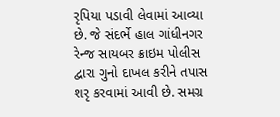રૃપિયા પડાવી લેવામાં આવ્યા છે. જે સંદર્ભે હાલ ગાંધીનગર રેન્જ સાયબર ક્રાઇમ પોલીસ દ્વારા ગુનો દાખલ કરીને તપાસ શરૃ કરવામાં આવી છે. સમગ્ર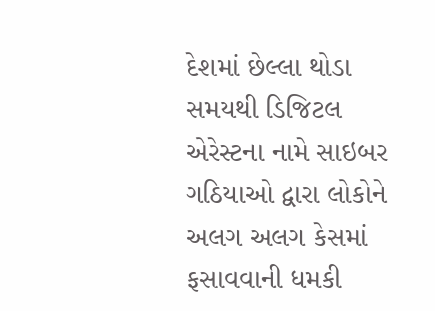દેશમાં છેલ્લા થોડા સમયથી ડિજિટલ એરેસ્ટના નામે સાઇબર ગઠિયાઓ દ્વારા લોકોને અલગ અલગ કેસમાં ફસાવવાની ધમકી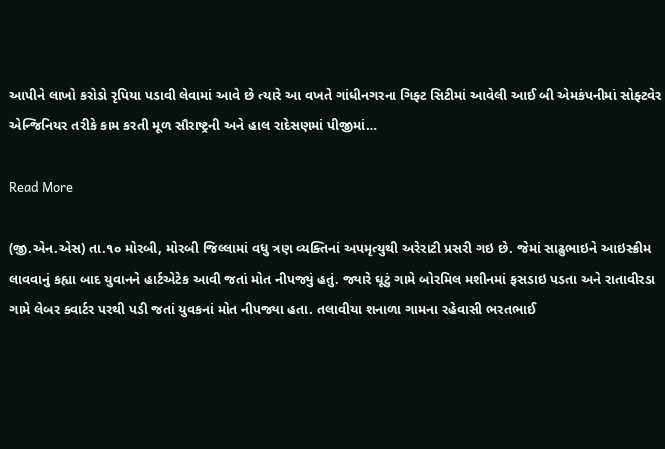આપીને લાખો કરોડો રૃપિયા પડાવી લેવામાં આવે છે ત્યારે આ વખતે ગાંધીનગરના ગિફ્ટ સિટીમાં આવેલી આઈ બી એમકંપનીમાં સોફ્ટવેર એન્જિનિયર તરીકે કામ કરતી મૂળ સૌરાષ્ટ્રની અને હાલ રાદેસણમાં પીજીમાં…

Read More

(જી.એન.એસ) તા.૧૦ મોરબી, મોરબી જિલ્લામાં વધુ ત્રણ વ્યક્તિનાં અપમૃત્યુથી અરેરાટી પ્રસરી ગઇ છે. જેમાં સાઢુભાઇને આઇસ્ક્રીમ લાવવાનું કહ્યા બાદ યુવાનને હાર્ટએટેક આવી જતાં મોત નીપજ્યું હતું. જ્યારે ઘૂટું ગામે બોરમિલ મશીનમાં ફસડાઇ પડતા અને રાતાવીરડા ગામે લેબર ક્વાર્ટર પરથી પડી જતાં યુવકનાં મોત નીપજ્યા હતા. તલાવીયા શનાળા ગામના રહેવાસી ભરતભાઈ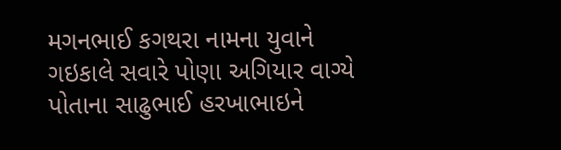મગનભાઈ કગથરા નામના યુવાને ગઇકાલે સવારે પોણા અગિયાર વાગ્યે પોતાના સાઢુભાઈ હરખાભાઇને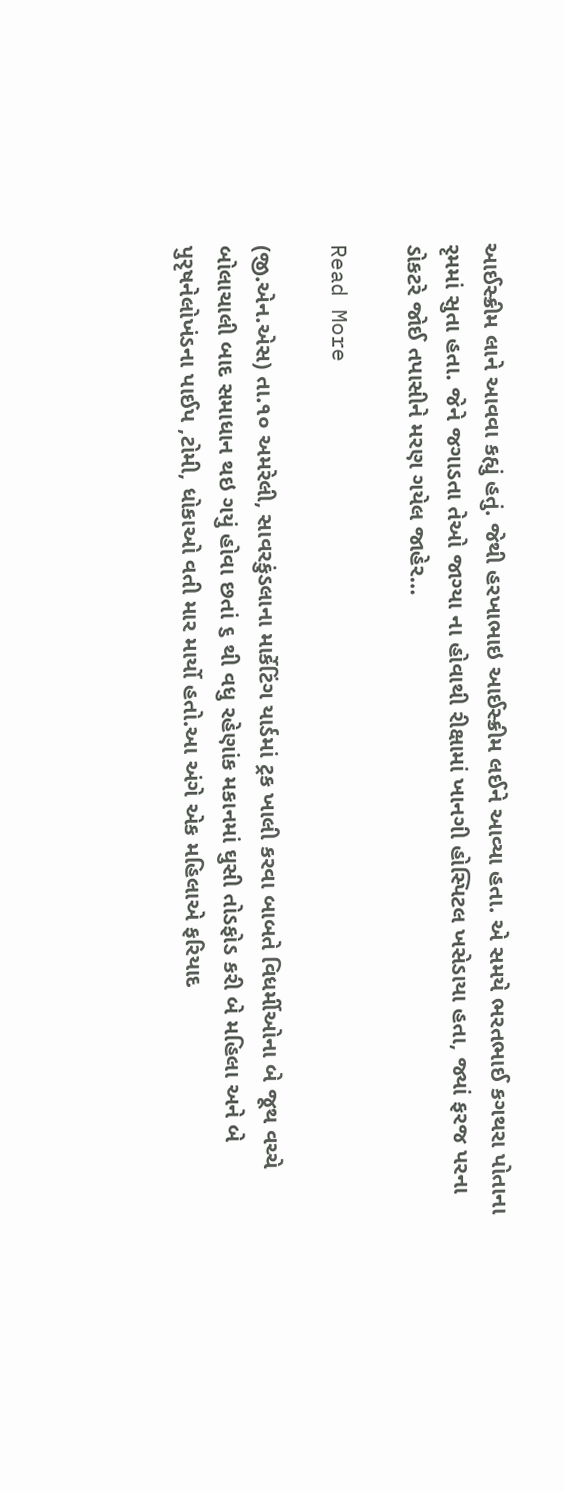આઈસ્ક્રીમ લાને આવવા કહ્યું હતું. જેથી હરખાભાઇ આઈસ્ક્રીમ લઈને આવ્યા હતા. એ સમયે ભરતભાઈ કગથરા પોતાના રૃમમાં સુતા હતા. જેને જગાડતા તેઓ જાગ્યા ના હોવાથી રીક્ષામાં ખાનગી હોસ્પિટલ ખસેડાયા હતા, જ્યાં ફરજ પરના ડોકટરે જોઈ તપાસીને મરણ ગયેલ જાહેર…

Read More

(જી.એન.એસ) તા.૧૦ અમરેલી, સાવરકુંડલાના માર્કેટિંગ યાર્ડમાં ટ્રક ખાલી કરવા બાબતે વિધર્મીઓના બે જૂથ વચ્ચે બોલાચાલી બાદ સમાધાન થઇ ગયું હોવા છતાં ૬ થી વધુ રહેણાંક મકાનમાં ઘુસી તોડફોડ કરી બે મહિલા અને બે પુરૃષનેલોખંડના પાઈપ ,ટોમી, ધોકાઓ વતી માર માર્યો હતો.આ અંગે એક મહિલાએ ફરિયાદ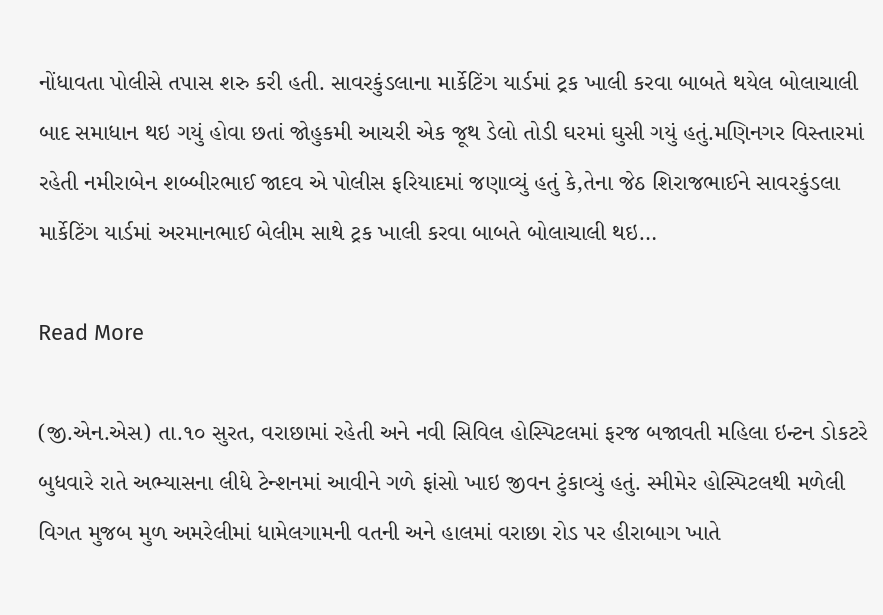નોંધાવતા પોલીસે તપાસ શરુ કરી હતી. સાવરકુંડલાના માર્કેટિંગ યાર્ડમાં ટ્રક ખાલી કરવા બાબતે થયેલ બોલાચાલી બાદ સમાધાન થઇ ગયું હોવા છતાં જોહુકમી આચરી એક જૂથ ડેલો તોડી ઘરમાં ઘુસી ગયું હતું.મણિનગર વિસ્તારમાં રહેતી નમીરાબેન શબ્બીરભાઈ જાદવ એ પોલીસ ફરિયાદમાં જણાવ્યું હતું કે,તેના જેઠ શિરાજભાઈને સાવરકુંડલા માર્કેટિંગ યાર્ડમાં અરમાનભાઈ બેલીમ સાથે ટ્રક ખાલી કરવા બાબતે બોલાચાલી થઇ…

Read More

(જી.એન.એસ) તા.૧૦ સુરત, વરાછામાં રહેતી અને નવી સિવિલ હોસ્પિટલમાં ફરજ બજાવતી મહિલા ઇન્ટન ડોકટરે બુધવારે રાતે અભ્યાસના લીધે ટેન્શનમાં આવીને ગળે ફાંસો ખાઇ જીવન ટુંકાવ્યું હતું. સ્મીમેર હોસ્પિટલથી મળેલી વિગત મુજબ મુળ અમરેલીમાં ધામેલગામની વતની અને હાલમાં વરાછા રોડ પર હીરાબાગ ખાતે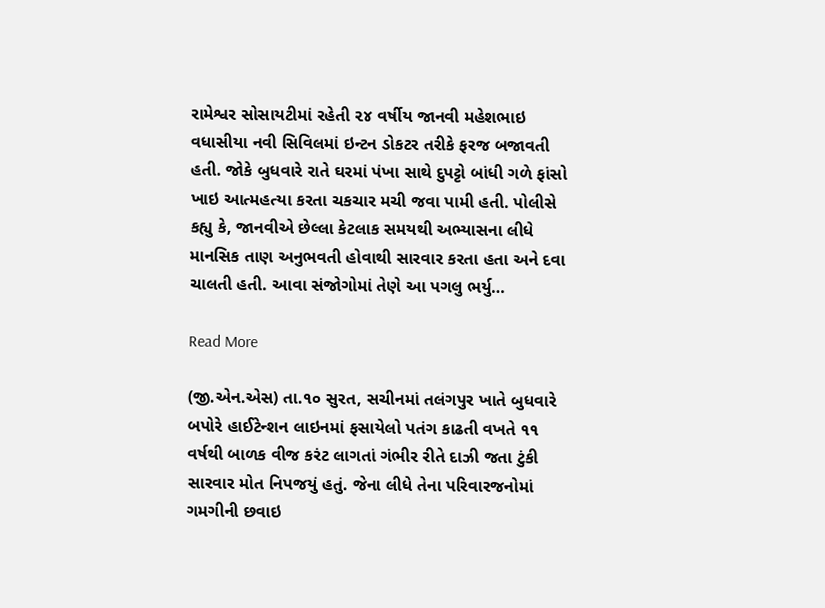રામેશ્વર સોસાયટીમાં રહેતી ૨૪ વર્ષીય જાનવી મહેશભાઇ વધાસીયા નવી સિવિલમાં ઇન્ટન ડોકટર તરીકે ફરજ બજાવતી હતી. જોકે બુધવારે રાતે ઘરમાં પંખા સાથે દુપટ્ટો બાંધી ગળે ફાંસો ખાઇ આત્મહત્યા કરતા ચકચાર મચી જવા પામી હતી. પોલીસે કહ્યુ કે, જાનવીએ છેલ્લા કેટલાક સમયથી અભ્યાસના લીધે માનસિક તાણ અનુભવતી હોવાથી સારવાર કરતા હતા અને દવા ચાલતી હતી. આવા સંજોગોમાં તેણે આ પગલુ ભર્યુ…

Read More

(જી.એન.એસ) તા.૧૦ સુરત, સચીનમાં તલંગપુર ખાતે બુધવારે બપોરે હાઈટેન્શન લાઇનમાં ફસાયેલો પતંગ કાઢતી વખતે ૧૧ વર્ષથી બાળક વીજ કરંટ લાગતાં ગંભીર રીતે દાઝી જતા ટુંકી સારવાર મોત નિપજયું હતું. જેના લીધે તેના પરિવારજનોમાં ગમગીની છવાઇ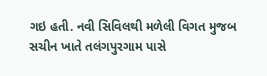ગઇ હતી. નવી સિવિલથી મળેલી વિગત મુજબ સચીન ખાતે તલંગપુરગામ પાસે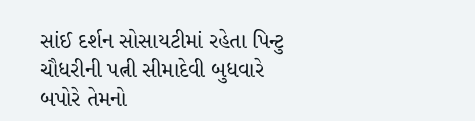સાંઈ દર્શન સોસાયટીમાં રહેતા પિન્ટુ ચૌધરીની પત્ની સીમાદેવી બુધવારે બપોરે તેમનો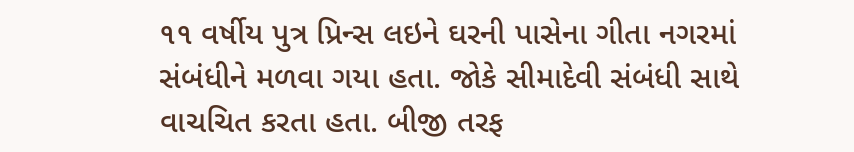૧૧ વર્ષીય પુત્ર પ્રિન્સ લઇને ઘરની પાસેના ગીતા નગરમાં સંબંધીને મળવા ગયા હતા. જોકે સીમાદેવી સંબંધી સાથે વાચચિત કરતા હતા. બીજી તરફ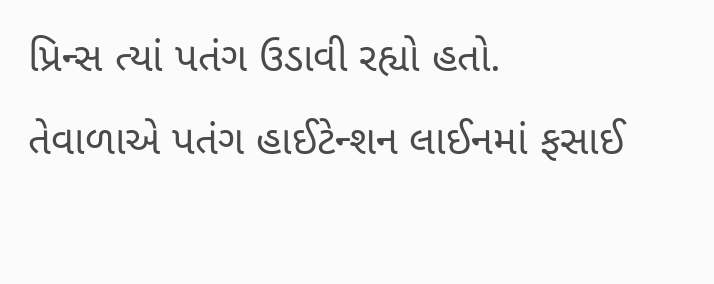પ્રિન્સ ત્યાં પતંગ ઉડાવી રહ્યો હતો. તેવાળાએ પતંગ હાઈટેન્શન લાઈનમાં ફસાઈ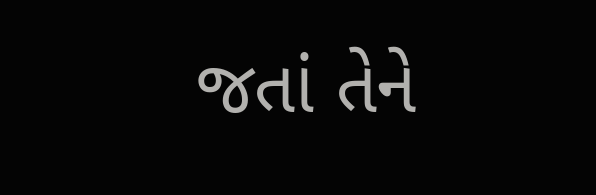જતાં તેને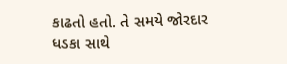કાઢતો હતો. તે સમયે જોરદાર ધડકા સાથે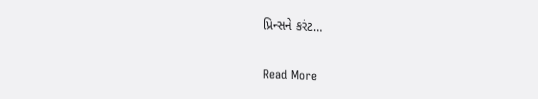પ્રિન્સને કરંટ…

Read More